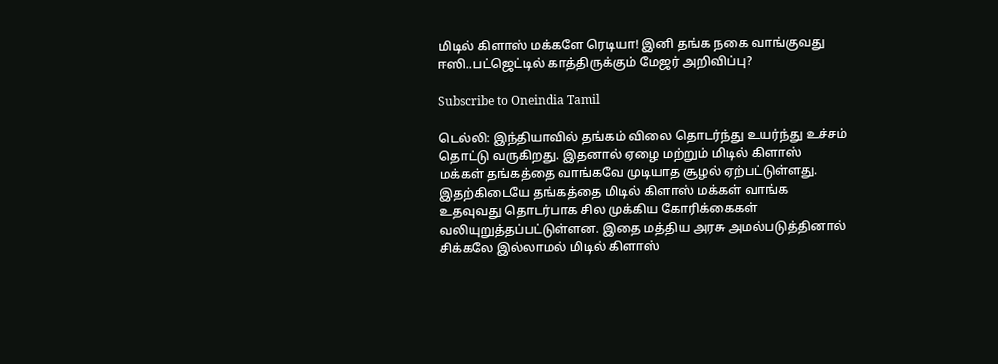மிடில் கிளாஸ் மக்களே ரெடியா! இனி தங்க நகை வாங்குவது ஈஸி..பட்ஜெட்டில் காத்திருக்கும் மேஜர் அறிவிப்பு?

Subscribe to Oneindia Tamil

டெல்லி: இந்தியாவில் தங்கம் விலை தொடர்ந்து உயர்ந்து உச்சம் தொட்டு வருகிறது. இதனால் ஏழை மற்றும் மிடில் கிளாஸ் மக்கள் தங்கத்தை வாங்கவே முடியாத சூழல் ஏற்பட்டுள்ளது. இதற்கிடையே தங்கத்தை மிடில் கிளாஸ் மக்கள் வாங்க உதவுவது தொடர்பாக சில முக்கிய கோரிக்கைகள் வலியுறுத்தப்பட்டுள்ளன. இதை மத்திய அரசு அமல்படுத்தினால் சிக்கலே இல்லாமல் மிடில் கிளாஸ்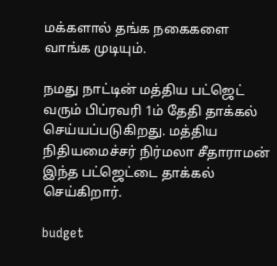மக்களால் தங்க நகைகளை வாங்க முடியும்.

நமது நாட்டின் மத்திய பட்ஜெட் வரும் பிப்ரவரி 1ம் தேதி தாக்கல் செய்யப்படுகிறது. மத்திய நிதியமைச்சர் நிர்மலா சீதாராமன் இந்த பட்ஜெட்டை தாக்கல் செய்கிறார்.

budget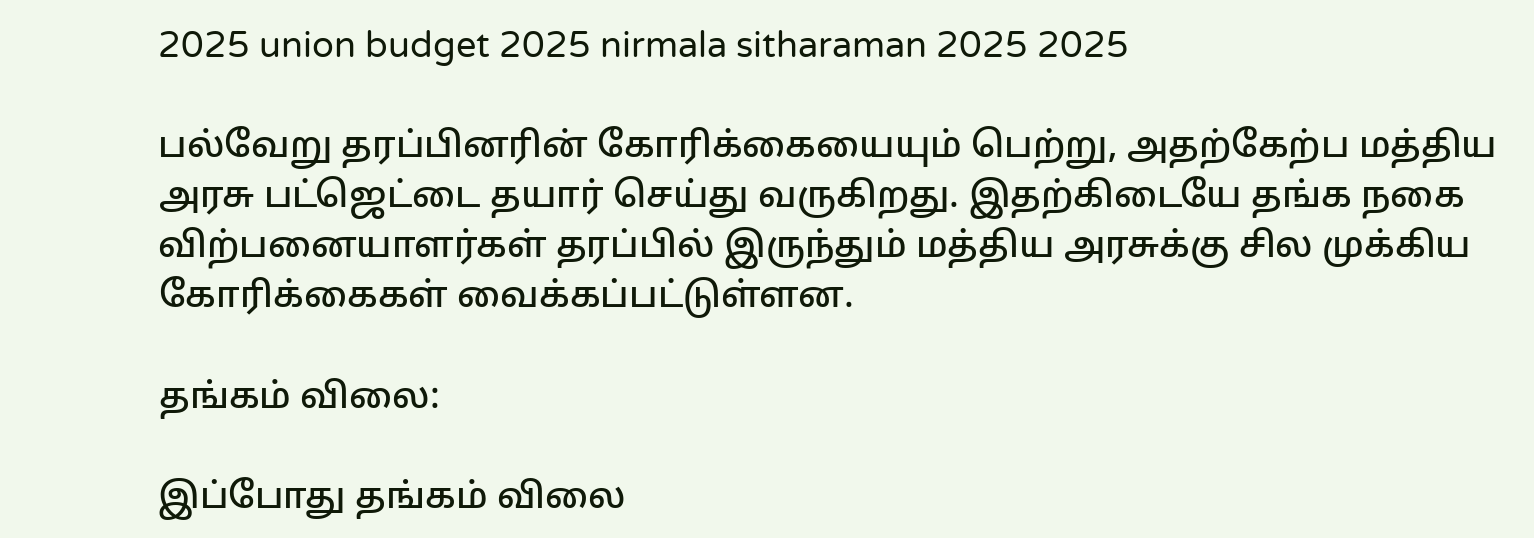2025 union budget 2025 nirmala sitharaman 2025 2025

பல்வேறு தரப்பினரின் கோரிக்கையையும் பெற்று, அதற்கேற்ப மத்திய அரசு பட்ஜெட்டை தயார் செய்து வருகிறது. இதற்கிடையே தங்க நகை விற்பனையாளர்கள் தரப்பில் இருந்தும் மத்திய அரசுக்கு சில முக்கிய கோரிக்கைகள் வைக்கப்பட்டுள்ளன.

தங்கம் விலை:

இப்போது தங்கம் விலை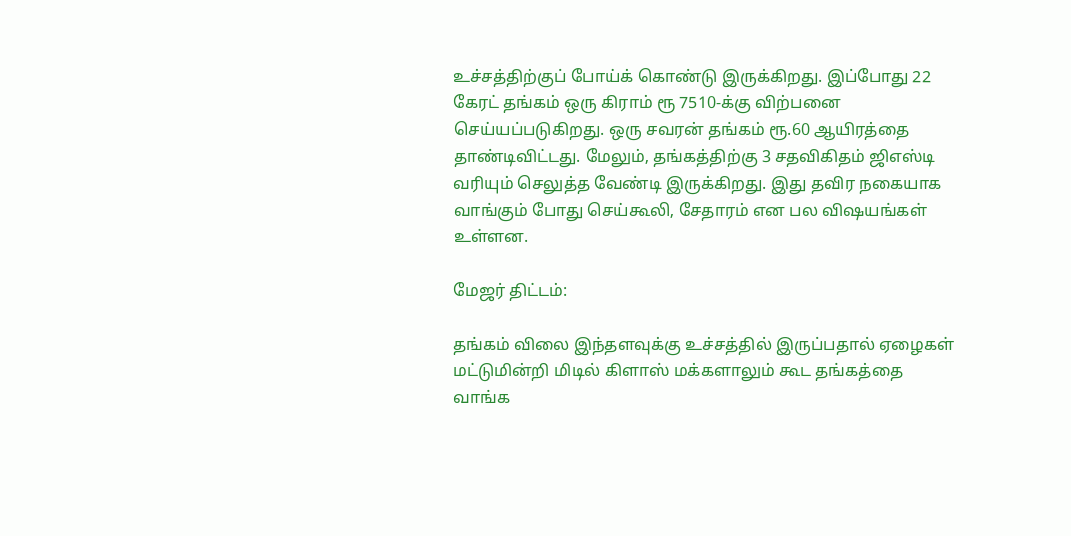உச்சத்திற்குப் போய்க் கொண்டு இருக்கிறது. இப்போது 22 கேரட் தங்கம் ஒரு கிராம் ரூ 7510-க்கு விற்பனை செய்யப்படுகிறது. ஒரு சவரன் தங்கம் ரூ.60 ஆயிரத்தை தாண்டிவிட்டது. மேலும், தங்கத்திற்கு 3 சதவிகிதம் ஜிஎஸ்டி வரியும் செலுத்த வேண்டி இருக்கிறது. இது தவிர நகையாக வாங்கும் போது செய்கூலி, சேதாரம் என பல விஷயங்கள் உள்ளன.

மேஜர் திட்டம்:

தங்கம் விலை இந்தளவுக்கு உச்சத்தில் இருப்பதால் ஏழைகள் மட்டுமின்றி மிடில் கிளாஸ் மக்களாலும் கூட தங்கத்தை வாங்க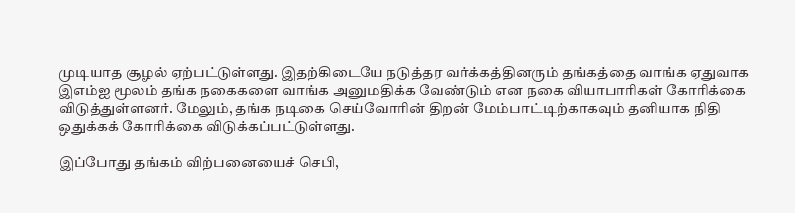முடியாத சூழல் ஏற்பட்டுள்ளது. இதற்கிடையே நடுத்தர வர்க்கத்தினரும் தங்கத்தை வாங்க ஏதுவாக இஎம்ஐ மூலம் தங்க நகைகளை வாங்க அனுமதிக்க வேண்டும் என நகை வியாபாரிகள் கோரிக்கை விடுத்துள்ளனர். மேலும், தங்க நடிகை செய்வோரின் திறன் மேம்பாட்டிற்காகவும் தனியாக நிதி ஒதுக்கக் கோரிக்கை விடுக்கப்பட்டுள்ளது.

இப்போது தங்கம் விற்பனையைச் செபி,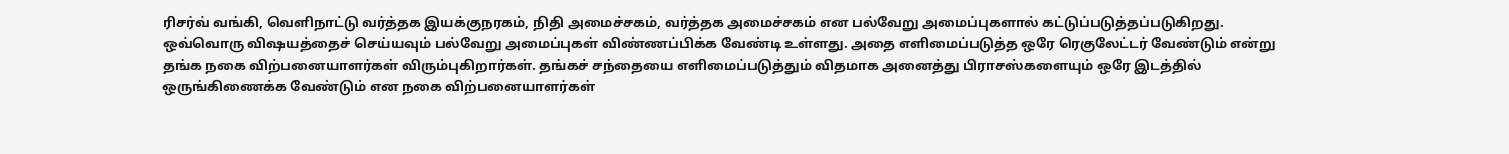ரிசர்வ் வங்கி, வெளிநாட்டு வர்த்தக இயக்குநரகம், நிதி அமைச்சகம், வர்த்தக அமைச்சகம் என பல்வேறு அமைப்புகளால் கட்டுப்படுத்தப்படுகிறது. ஒவ்வொரு விஷயத்தைச் செய்யவும் பல்வேறு அமைப்புகள் விண்ணப்பிக்க வேண்டி உள்ளது. அதை எளிமைப்படுத்த ஒரே ரெகுலேட்டர் வேண்டும் என்று தங்க நகை விற்பனையாளர்கள் விரும்புகிறார்கள். தங்கச் சந்தையை எளிமைப்படுத்தும் விதமாக அனைத்து பிராசஸ்களையும் ஒரே இடத்தில் ஒருங்கிணைக்க வேண்டும் என நகை விற்பனையாளர்கள்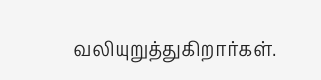வலியுறுத்துகிறார்கள்.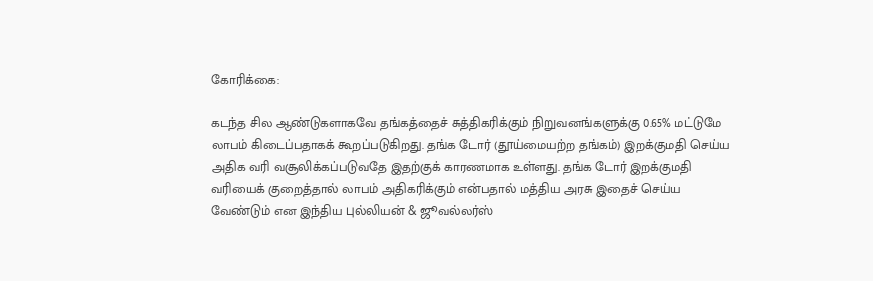கோரிக்கை:

கடந்த சில ஆண்டுகளாகவே தங்கத்தைச் சுத்திகரிக்கும் நிறுவனங்களுக்கு 0.65% மட்டுமே லாபம் கிடைப்பதாகக் கூறப்படுகிறது. தங்க டோர் (தூய்மையற்ற தங்கம்) இறக்குமதி செய்ய அதிக வரி வசூலிக்கப்படுவதே இதற்குக் காரணமாக உள்ளது. தங்க டோர் இறக்குமதி வரியைக் குறைத்தால் லாபம் அதிகரிக்கும் என்பதால் மத்திய அரசு இதைச் செய்ய வேண்டும் என இந்திய புல்லியன் & ஜூவல்லர்ஸ்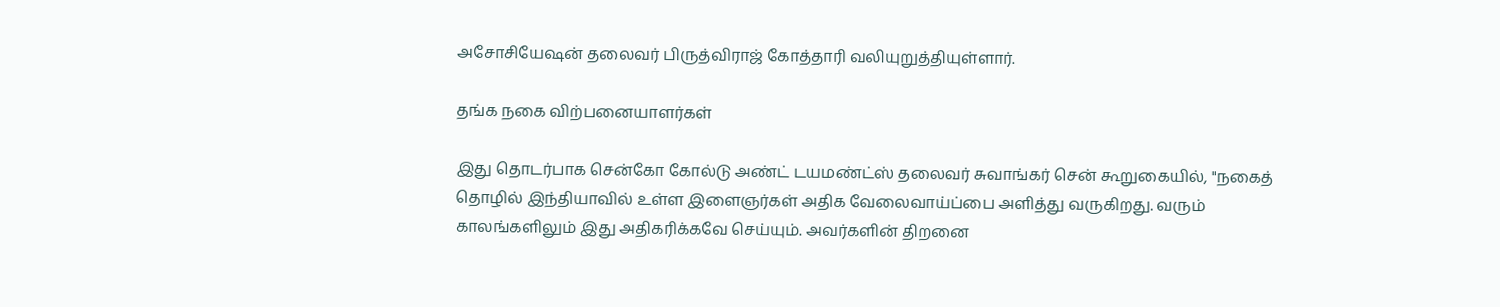அசோசியேஷன் தலைவர் பிருத்விராஜ் கோத்தாரி வலியுறுத்தியுள்ளார்.

தங்க நகை விற்பனையாளர்கள்

இது தொடர்பாக சென்கோ கோல்டு அண்ட் டயமண்ட்ஸ் தலைவர் சுவாங்கர் சென் கூறுகையில், "நகைத் தொழில் இந்தியாவில் உள்ள இளைஞர்கள் அதிக வேலைவாய்ப்பை அளித்து வருகிறது. வரும் காலங்களிலும் இது அதிகரிக்கவே செய்யும். அவர்களின் திறனை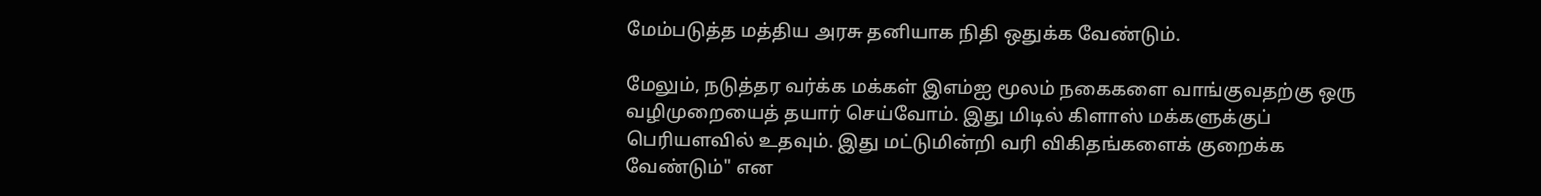மேம்படுத்த மத்திய அரசு தனியாக நிதி ஒதுக்க வேண்டும்.

மேலும், நடுத்தர வர்க்க மக்கள் இஎம்ஐ மூலம் நகைகளை வாங்குவதற்கு ஒரு வழிமுறையைத் தயார் செய்வோம். இது மிடில் கிளாஸ் மக்களுக்குப் பெரியளவில் உதவும். இது மட்டுமின்றி வரி விகிதங்களைக் குறைக்க வேண்டும்" என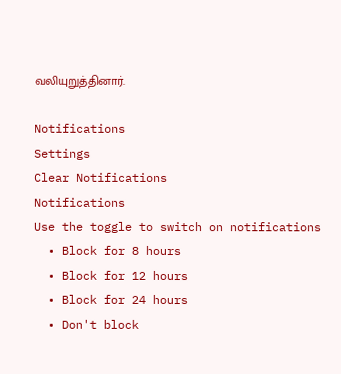வலியுறுத்தினார்.

Notifications
Settings
Clear Notifications
Notifications
Use the toggle to switch on notifications
  • Block for 8 hours
  • Block for 12 hours
  • Block for 24 hours
  • Don't block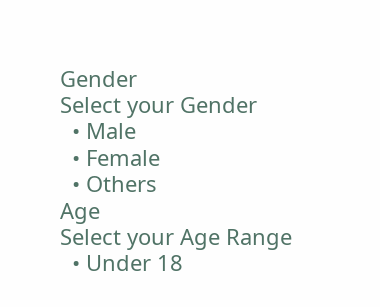Gender
Select your Gender
  • Male
  • Female
  • Others
Age
Select your Age Range
  • Under 18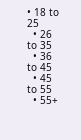• 18 to 25
  • 26 to 35
  • 36 to 45
  • 45 to 55
  • 55+